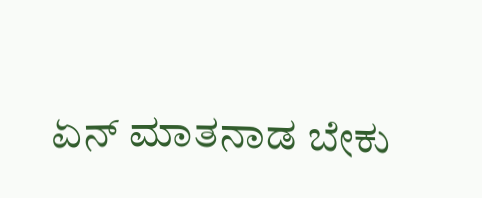ಏನ್ ಮಾತನಾಡ ಬೇಕು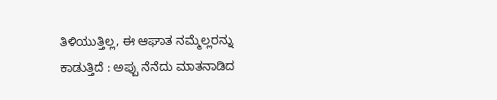ತಿಳಿಯುತ್ತಿಲ್ಲ, ಈ ಆಘಾತ ನಮ್ಮೆಲ್ಲರನ್ನು ಕಾಡುತ್ತಿದೆ : ಅಪ್ಪು ನೆನೆದು ಮಾತನಾಡಿದ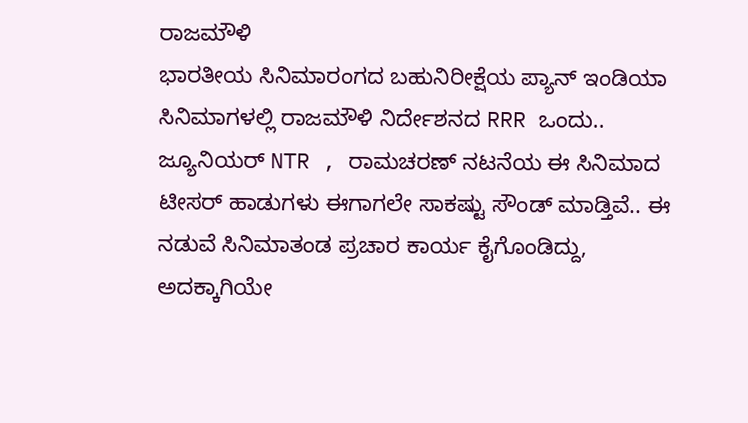ರಾಜಮೌಳಿ
ಭಾರತೀಯ ಸಿನಿಮಾರಂಗದ ಬಹುನಿರೀಕ್ಷೆಯ ಪ್ಯಾನ್ ಇಂಡಿಯಾ ಸಿನಿಮಾಗಳಲ್ಲಿ ರಾಜಮೌಳಿ ನಿರ್ದೇಶನದ RRR ಒಂದು.. ಜ್ಯೂನಿಯರ್ NTR , ರಾಮಚರಣ್ ನಟನೆಯ ಈ ಸಿನಿಮಾದ ಟೀಸರ್ ಹಾಡುಗಳು ಈಗಾಗಲೇ ಸಾಕಷ್ಟು ಸೌಂಡ್ ಮಾಡ್ತಿವೆ.. ಈ ನಡುವೆ ಸಿನಿಮಾತಂಡ ಪ್ರಚಾರ ಕಾರ್ಯ ಕೈಗೊಂಡಿದ್ದು, ಅದಕ್ಕಾಗಿಯೇ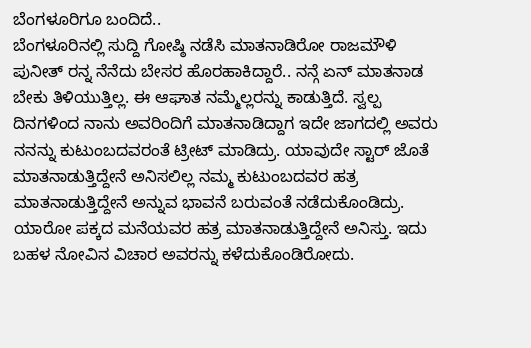ಬೆಂಗಳೂರಿಗೂ ಬಂದಿದೆ..
ಬೆಂಗಳೂರಿನಲ್ಲಿ ಸುದ್ದಿ ಗೋಷ್ಠಿ ನಡೆಸಿ ಮಾತನಾಡಿರೋ ರಾಜಮೌಳಿ ಪುನೀತ್ ರನ್ನ ನೆನೆದು ಬೇಸರ ಹೊರಹಾಕಿದ್ದಾರೆ.. ನನ್ಗೆ ಏನ್ ಮಾತನಾಡ ಬೇಕು ತಿಳಿಯುತ್ತಿಲ್ಲ. ಈ ಆಘಾತ ನಮ್ಮೆಲ್ಲರನ್ನು ಕಾಡುತ್ತಿದೆ. ಸ್ವಲ್ಪ ದಿನಗಳಿಂದ ನಾನು ಅವರಿಂದಿಗೆ ಮಾತನಾಡಿದ್ದಾಗ ಇದೇ ಜಾಗದಲ್ಲಿ ಅವರು ನನನ್ನು ಕುಟುಂಬದವರಂತೆ ಟ್ರೀಟ್ ಮಾಡಿದ್ರು. ಯಾವುದೇ ಸ್ಟಾರ್ ಜೊತೆ ಮಾತನಾಡುತ್ತಿದ್ದೇನೆ ಅನಿಸಲಿಲ್ಲ ನಮ್ಮ ಕುಟುಂಬದವರ ಹತ್ರ ಮಾತನಾಡುತ್ತಿದ್ದೇನೆ ಅನ್ನುವ ಭಾವನೆ ಬರುವಂತೆ ನಡೆದುಕೊಂಡಿದ್ರು. ಯಾರೋ ಪಕ್ಕದ ಮನೆಯವರ ಹತ್ರ ಮಾತನಾಡುತ್ತಿದ್ದೇನೆ ಅನಿಸ್ತು. ಇದು ಬಹಳ ನೋವಿನ ವಿಚಾರ ಅವರನ್ನು ಕಳೆದುಕೊಂಡಿರೋದು.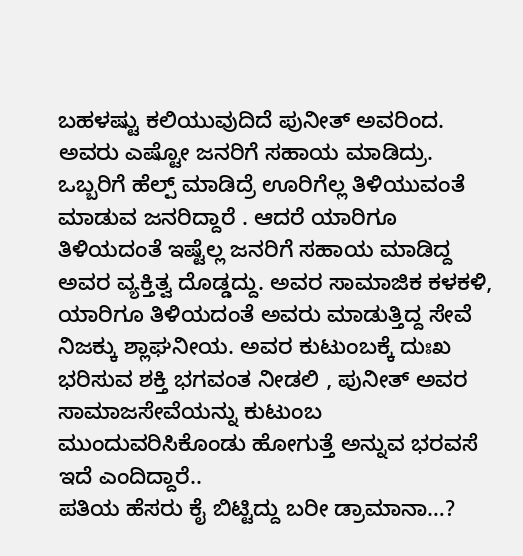ಬಹಳಷ್ಟು ಕಲಿಯುವುದಿದೆ ಪುನೀತ್ ಅವರಿಂದ. ಅವರು ಎಷ್ಟೋ ಜನರಿಗೆ ಸಹಾಯ ಮಾಡಿದ್ರು. ಒಬ್ಬರಿಗೆ ಹೆಲ್ಪ್ ಮಾಡಿದ್ರೆ ಊರಿಗೆಲ್ಲ ತಿಳಿಯುವಂತೆ ಮಾಡುವ ಜನರಿದ್ದಾರೆ . ಆದರೆ ಯಾರಿಗೂ ತಿಳಿಯದಂತೆ ಇಷ್ಟೆಲ್ಲ ಜನರಿಗೆ ಸಹಾಯ ಮಾಡಿದ್ದ ಅವರ ವ್ಯಕ್ತಿತ್ವ ದೊಡ್ಡದ್ದು. ಅವರ ಸಾಮಾಜಿಕ ಕಳಕಳಿ, ಯಾರಿಗೂ ತಿಳಿಯದಂತೆ ಅವರು ಮಾಡುತ್ತಿದ್ದ ಸೇವೆ ನಿಜಕ್ಕು ಶ್ಲಾಘನೀಯ. ಅವರ ಕುಟುಂಬಕ್ಕೆ ದುಃಖ ಭರಿಸುವ ಶಕ್ತಿ ಭಗವಂತ ನೀಡಲಿ , ಪುನೀತ್ ಅವರ ಸಾಮಾಜಸೇವೆಯನ್ನು ಕುಟುಂಬ ಮುಂದುವರಿಸಿಕೊಂಡು ಹೋಗುತ್ತೆ ಅನ್ನುವ ಭರವಸೆ ಇದೆ ಎಂದಿದ್ದಾರೆ..
ಪತಿಯ ಹೆಸರು ಕೈ ಬಿಟ್ಟಿದ್ದು ಬರೀ ಡ್ರಾಮಾನಾ…?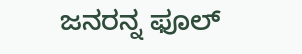ಜನರನ್ನ ಫೂಲ್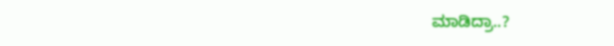ಮಾಡಿದ್ರಾ..?